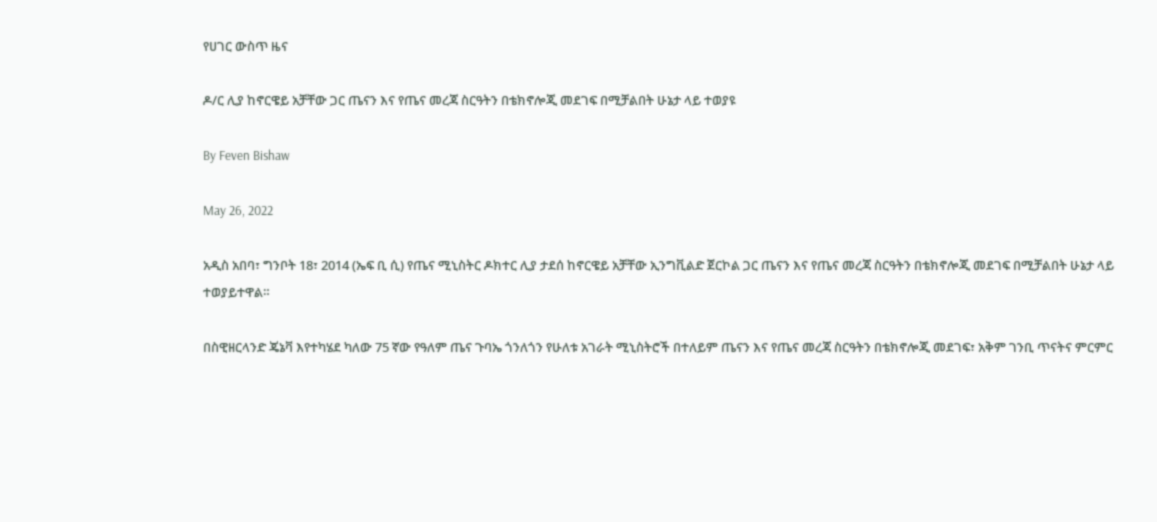የሀገር ውስጥ ዜና

ዶ/ር ሊያ ከኖርዌይ አቻቸው ጋር ጤናን እና የጤና መረጃ ስርዓትን በቴክኖሎጂ መደገፍ በሚቻልበት ሁኔታ ላይ ተወያዩ

By Feven Bishaw

May 26, 2022

አዲስ አበባ፣ ግንቦት 18፣ 2014 (ኤፍ ቢ ሲ) የጤና ሚኒስትር ዶክተር ሊያ ታደሰ ከኖርዌይ አቻቸው ኢንግቪልድ ጀርኮል ጋር ጤናን እና የጤና መረጃ ስርዓትን በቴክኖሎጂ መደገፍ በሚቻልበት ሁኔታ ላይ ተወያይተዋል።

በስዊዘርላንድ ጄኔቫ እየተካሄደ ካለው 75 ኛው የዓለም ጤና ጉባኤ ጎንለጎን የሁለቱ አገራት ሚኒስትሮች በተለይም ጤናን እና የጤና መረጃ ስርዓትን በቴክኖሎጂ መደገፍ፣ አቅም ገንቢ ጥናትና ምርምር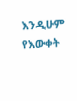እንዲሁም የእውቀት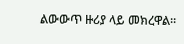ልውውጥ ዙሪያ ላይ መክረዋል።